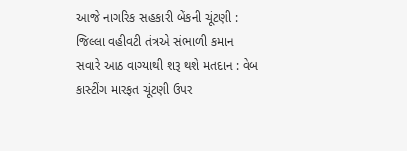આજે નાગરિક સહકારી બેંકની ચૂંટણી : જિલ્લા વહીવટી તંત્રએ સંભાળી કમાન
સવારે આઠ વાગ્યાથી શરૂ થશે મતદાન : વેબ કાસ્ટીંગ મારફત ચૂંટણી ઉપર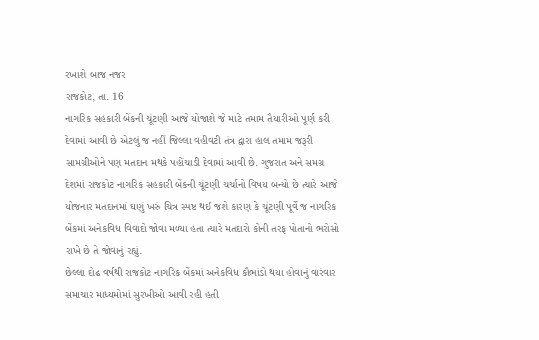રખાશે બાજ નજર
રાજકોટ, તા. 16
નાગરિક સહકારી બેંકની ચૂંટણી આજે યોજાશે જે માટે તમામ તૈયારીઓ પૂર્ણ કરી દેવામાં આવી છે એટલું જ નહીં જિલ્લા વહીવટી તંત્ર દ્વારા હાલ તમામ જરૂરી સામગ્રીઓને પણ મતદાન મથકે પહોંચાડી દેવામાં આવી છે. ગુજરાત અને સમગ્ર દેશમાં રાજકોટ નાગરિક સહકારી બેંકની ચૂંટણી ચર્ચાનો વિષય બન્યો છે ત્યારે આજે યોજનાર મતદાનમાં ઘણું ખરું ચિત્ર સ્પષ્ટ થઈ જશે કારણ કે ચૂંટણી પૂર્વે જ નાગરિક બેંકમાં અનેકવિધ વિવાદો જોવા મળ્યા હતા ત્યારે મતદારો કોની તરફ પોતાનો ભરોસો રાખે છે તે જોવાનું રહ્યું.
છેલ્લા દોઢ વર્ષથી રાજકોટ નાગરિક બેંકમાં અનેકવિધ કૌભાંડો થયા હોવાનું વારંવાર સમાચાર માધ્યમોમાં સુરખીઓ આવી રહી હતી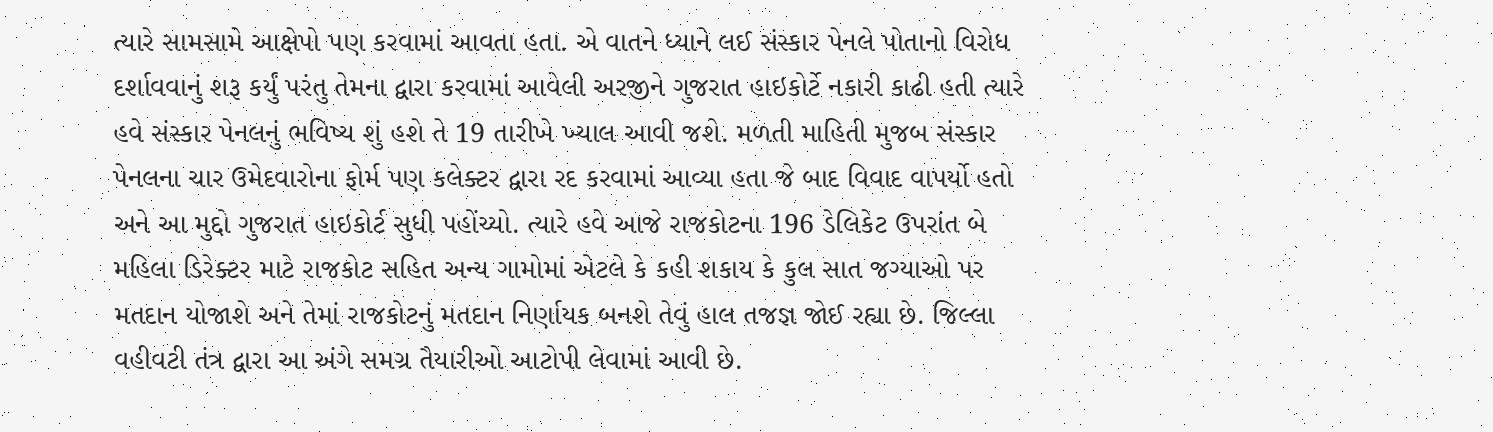ત્યારે સામસામે આક્ષેપો પણ કરવામાં આવતા હતા. એ વાતને ધ્યાને લઈ સંસ્કાર પેનલે પોતાનો વિરોધ દર્શાવવાનું શરૂ કર્યું પરંતુ તેમના દ્વારા કરવામાં આવેલી અરજીને ગુજરાત હાઇકોર્ટે નકારી કાઢી હતી ત્યારે હવે સંસ્કાર પેનલનું ભવિષ્ય શું હશે તે 19 તારીખે ખ્યાલ આવી જશે. મળતી માહિતી મુજબ સંસ્કાર પેનલના ચાર ઉમેદવારોના ફોર્મ પણ કલેક્ટર દ્વારા રદ કરવામાં આવ્યા હતા જે બાદ વિવાદ વાપર્યો હતો અને આ મુદ્દો ગુજરાત હાઇકોર્ટ સુધી પહોંચ્યો. ત્યારે હવે આજે રાજકોટના 196 ડેલિકેટ ઉપરાંત બે મહિલા ડિરેક્ટર માટે રાજકોટ સહિત અન્ય ગામોમાં એટલે કે કહી શકાય કે કુલ સાત જગ્યાઓ પર મતદાન યોજાશે અને તેમાં રાજકોટનું મતદાન નિર્ણાયક બનશે તેવું હાલ તજજ્ઞ જોઈ રહ્યા છે. જિલ્લા વહીવટી તંત્ર દ્વારા આ અંગે સમગ્ર તૈયારીઓ આટોપી લેવામાં આવી છે.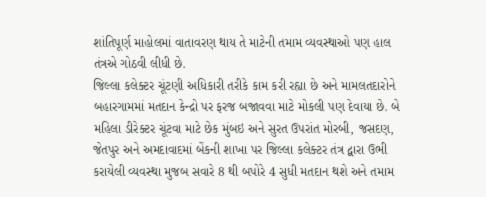શાંતિપૂર્ણ માહોલમાં વાતાવરણ થાય તે માટેની તમામ વ્યવસ્થાઓ પણ હાલ તંત્રએ ગોઠવી લીધી છે.
જિલ્લા કલેક્ટર ચૂંટણી અધિકારી તરીકે કામ કરી રહ્યા છે અને મામલતદારોને બહારગામમાં મતદાન કેન્દ્રો પર ફરજ બજાવવા માટે મોકલી પણ દેવાયા છે. બે મહિલા ડીરેક્ટર ચૂંટવા માટે છેક મુંબઇ અને સુરત ઉપરાંત મોરબી, જસદણ, જેતપુર અને અમદાવાદમાં બેંકની શાખા પર જિલ્લા કલેક્ટર તંત્ર દ્વારા ઉભી કરાયેલી વ્યવસ્થા મુજબ સવારે 8 થી બપોરે 4 સુધી મતદાન થશે અને તમામ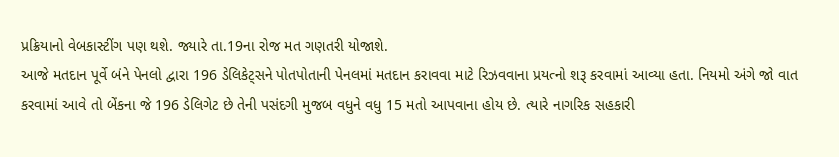પ્રક્રિયાનો વેબકાસ્ટીંગ પણ થશે. જ્યારે તા.19ના રોજ મત ગણતરી યોજાશે.
આજે મતદાન પૂર્વે બંને પેનલો દ્વારા 196 ડેલિકેટ્સને પોતપોતાની પેનલમાં મતદાન કરાવવા માટે રિઝવવાના પ્રયત્નો શરૂ કરવામાં આવ્યા હતા. નિયમો અંગે જો વાત કરવામાં આવે તો બેંકના જે 196 ડેલિગેટ છે તેની પસંદગી મુજબ વધુને વધુ 15 મતો આપવાના હોય છે. ત્યારે નાગરિક સહકારી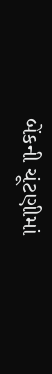બેંકની ચૂંટણીમાં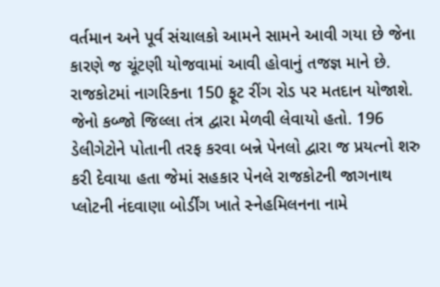વર્તમાન અને પૂર્વ સંચાલકો આમને સામને આવી ગયા છે જેના કારણે જ ચૂંટણી યોજવામાં આવી હોવાનું તજજ્ઞ માને છે.
રાજકોટમાં નાગરિકના 150 ફૂટ રીંગ રોડ પર મતદાન યોજાશે. જેનો કબ્જો જિલ્લા તંત્ર દ્વારા મેળવી લેવાયો હતો. 196 ડેલીગેટોને પોતાની તરફ કરવા બન્ને પેનલો દ્વારા જ પ્રયત્નો શરુ કરી દેવાયા હતા જેમાં સહકાર પેનલે રાજકોટની જાગનાથ પ્લોટની નંદવાણા બોર્ડીંગ ખાતે સ્નેહમિલનના નામે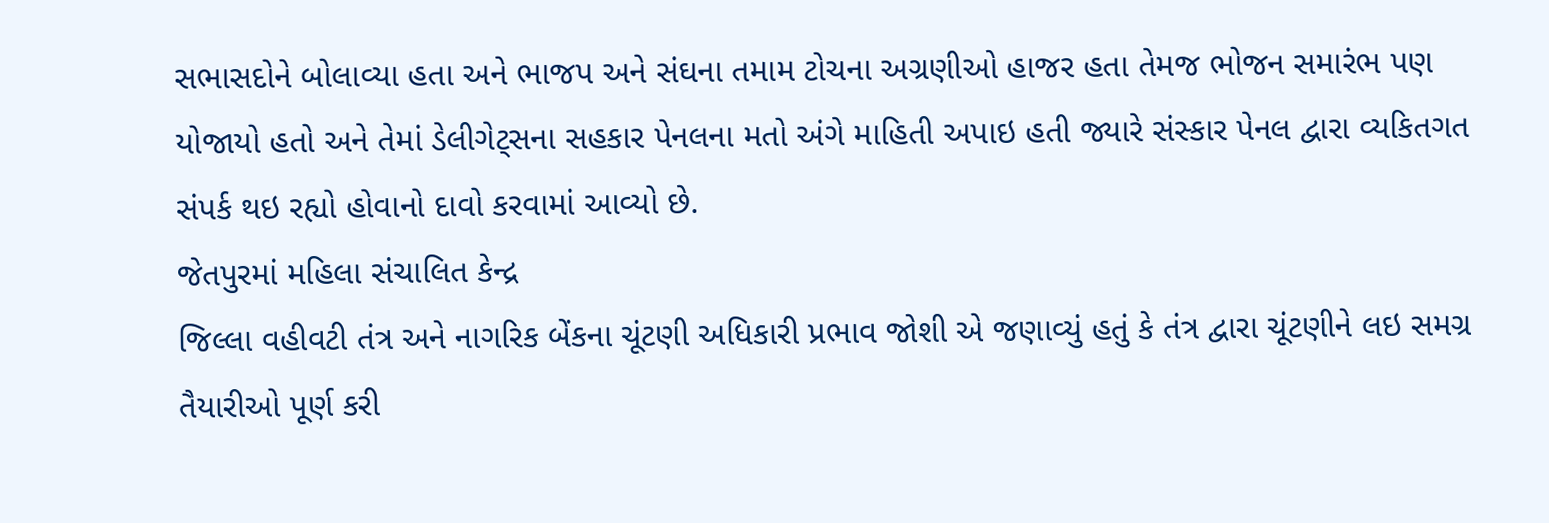સભાસદોને બોલાવ્યા હતા અને ભાજપ અને સંઘના તમામ ટોચના અગ્રણીઓ હાજર હતા તેમજ ભોજન સમારંભ પણ યોજાયો હતો અને તેમાં ડેલીગેટ્સના સહકાર પેનલના મતો અંગે માહિતી અપાઇ હતી જ્યારે સંસ્કાર પેનલ દ્વારા વ્યકિતગત સંપર્ક થઇ રહ્યો હોવાનો દાવો કરવામાં આવ્યો છે.
જેતપુરમાં મહિલા સંચાલિત કેન્દ્ર
જિલ્લા વહીવટી તંત્ર અને નાગરિક બેંકના ચૂંટણી અધિકારી પ્રભાવ જોશી એ જણાવ્યું હતું કે તંત્ર દ્વારા ચૂંટણીને લઇ સમગ્ર તૈયારીઓ પૂર્ણ કરી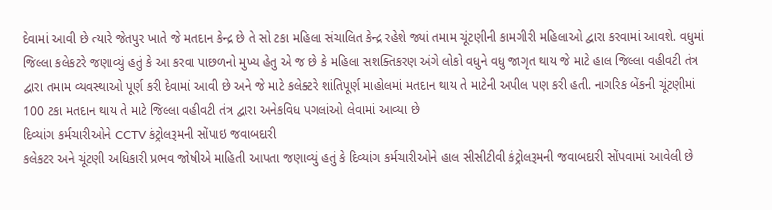દેવામાં આવી છે ત્યારે જેતપુર ખાતે જે મતદાન કેન્દ્ર છે તે સો ટકા મહિલા સંચાલિત કેન્દ્ર રહેશે જ્યાં તમામ ચૂંટણીની કામગીરી મહિલાઓ દ્વારા કરવામાં આવશે. વધુમાં જિલ્લા કલેકટરે જણાવ્યું હતું કે આ કરવા પાછળનો મુખ્ય હેતુ એ જ છે કે મહિલા સશક્તિકરણ અંગે લોકો વધુને વધુ જાગૃત થાય જે માટે હાલ જિલ્લા વહીવટી તંત્ર દ્વારા તમામ વ્યવસ્થાઓ પૂર્ણ કરી દેવામાં આવી છે અને જે માટે કલેક્ટરે શાંતિપૂર્ણ માહોલમાં મતદાન થાય તે માટેની અપીલ પણ કરી હતી. નાગરિક બેંકની ચૂંટણીમાં 100 ટકા મતદાન થાય તે માટે જિલ્લા વહીવટી તંત્ર દ્વારા અનેકવિધ પગલાંઓ લેવામાં આવ્યા છે
દિવ્યાંગ કર્મચારીઓને CCTV કંટ્રોલરૂમની સોંપાઇ જવાબદારી
કલેકટર અને ચૂંટણી અધિકારી પ્રભવ જોષીએ માહિતી આપતા જણાવ્યું હતું કે દિવ્યાંગ કર્મચારીઓને હાલ સીસીટીવી કંટ્રોલરૂમની જવાબદારી સોંપવામાં આવેલી છે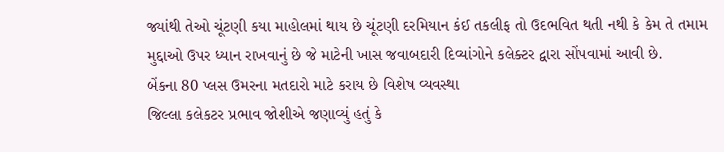જ્યાંથી તેઓ ચૂંટણી કયા માહોલમાં થાય છે ચૂંટણી દરમિયાન કંઈ તકલીફ તો ઉદભવિત થતી નથી કે કેમ તે તમામ મુદ્દાઓ ઉપર ધ્યાન રાખવાનું છે જે માટેની ખાસ જવાબદારી દિવ્યાંગોને કલેક્ટર દ્વારા સોંપવામાં આવી છે.
બેંકના 80 પ્લસ ઉમરના મતદારો માટે કરાય છે વિશેષ વ્યવસ્થા
જિલ્લા કલેકટર પ્રભાવ જોશીએ જણાવ્યું હતું કે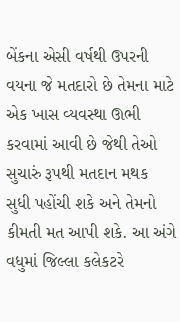બેંકના એસી વર્ષથી ઉપરની વયના જે મતદારો છે તેમના માટે એક ખાસ વ્યવસ્થા ઊભી કરવામાં આવી છે જેથી તેઓ સુચારું રૂપથી મતદાન મથક સુધી પહોંચી શકે અને તેમનો કીમતી મત આપી શકે. આ અંગે વધુમાં જિલ્લા કલેકટરે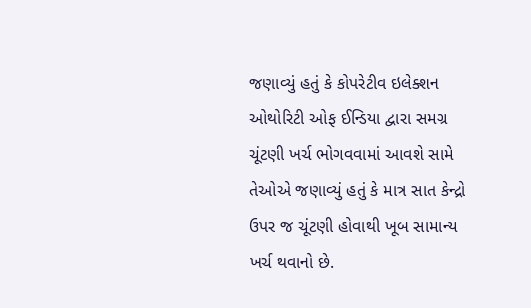જણાવ્યું હતું કે કોપરેટીવ ઇલેક્શન ઓથોરિટી ઓફ ઈન્ડિયા દ્વારા સમગ્ર ચૂંટણી ખર્ચ ભોગવવામાં આવશે સામે તેઓએ જણાવ્યું હતું કે માત્ર સાત કેન્દ્રો ઉપર જ ચૂંટણી હોવાથી ખૂબ સામાન્ય ખર્ચ થવાનો છે.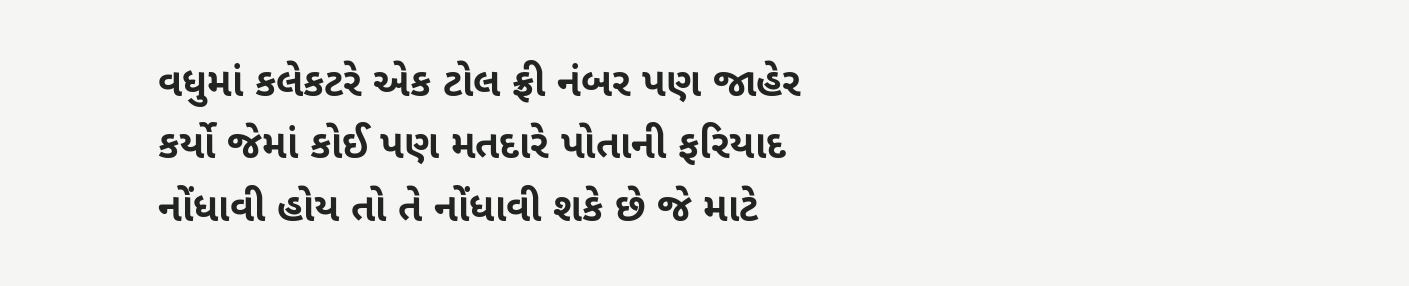વધુમાં કલેકટરે એક ટોલ ફ્રી નંબર પણ જાહેર કર્યો જેમાં કોઈ પણ મતદારે પોતાની ફરિયાદ નોંધાવી હોય તો તે નોંધાવી શકે છે જે માટે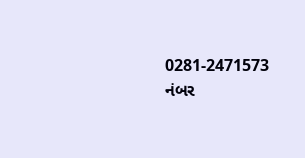0281-2471573 નંબર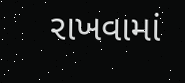રાખવામાં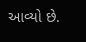આવ્યો છે.